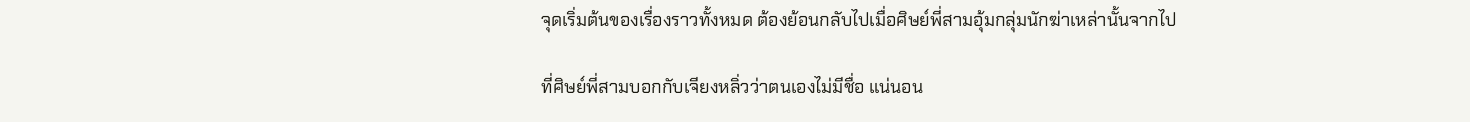จุดเริ่มต้นของเรื่องราวทั้งหมด ต้องย้อนกลับไปเมื่อศิษย์พี่สามอุ้มกลุ่มนักฆ่าเหล่านั้นจากไป

ที่ศิษย์พี่สามบอกกับเจียงหลิ่วว่าตนเองไม่มีชื่อ แน่นอน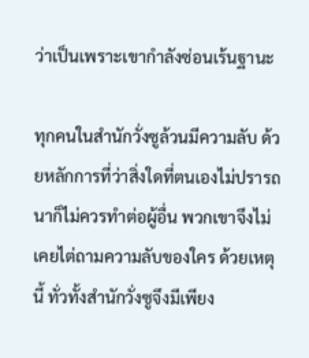ว่าเป็นเพราะเขากำลังซ่อนเร้นฐานะ

ทุกคนในสำนักวั่งซูล้วนมีความลับ ด้วยหลักการที่ว่าสิ่งใดที่ตนเองไม่ปรารถนาก็ไม่ควรทำต่อผู้อื่น พวกเขาจึงไม่เคยไต่ถามความลับของใคร ด้วยเหตุนี้ ทั่วทั้งสำนักวั่งซูจึงมีเพียง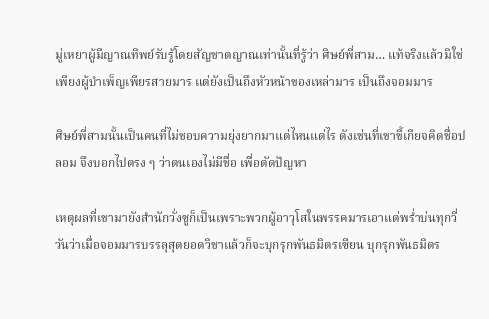มู่เหยาผู้มีญาณทิพย์รับรู้โดยสัญชาตญาณเท่านั้นที่รู้ว่า ศิษย์พี่สาม… แท้จริงแล้วมิใช่เพียงผู้บำเพ็ญเพียรสายมาร แต่ยังเป็นถึงหัวหน้าของเหล่ามาร เป็นถึงจอมมาร

ศิษย์พี่สามนั้นเป็นคนที่ไม่ชอบความยุ่งยากมาแต่ไหนแต่ไร ดังเช่นที่เขาขี้เกียจคิดชื่อปลอม จึงบอกไปตรง ๆ ว่าตนเองไม่มีชื่อ เพื่อตัดปัญหา

เหตุผลที่เขามายังสำนักวั่งซูก็เป็นเพราะพวกผู้อาวุโสในพรรคมารเอาแต่พร่ำบ่นทุกวี่วันว่าเมื่อจอมมารบรรลุสุดยอดวิชาแล้วก็จะบุกรุกพันธมิตรเซียน บุกรุกพันธมิตร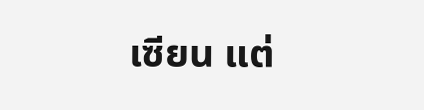เซียน แต่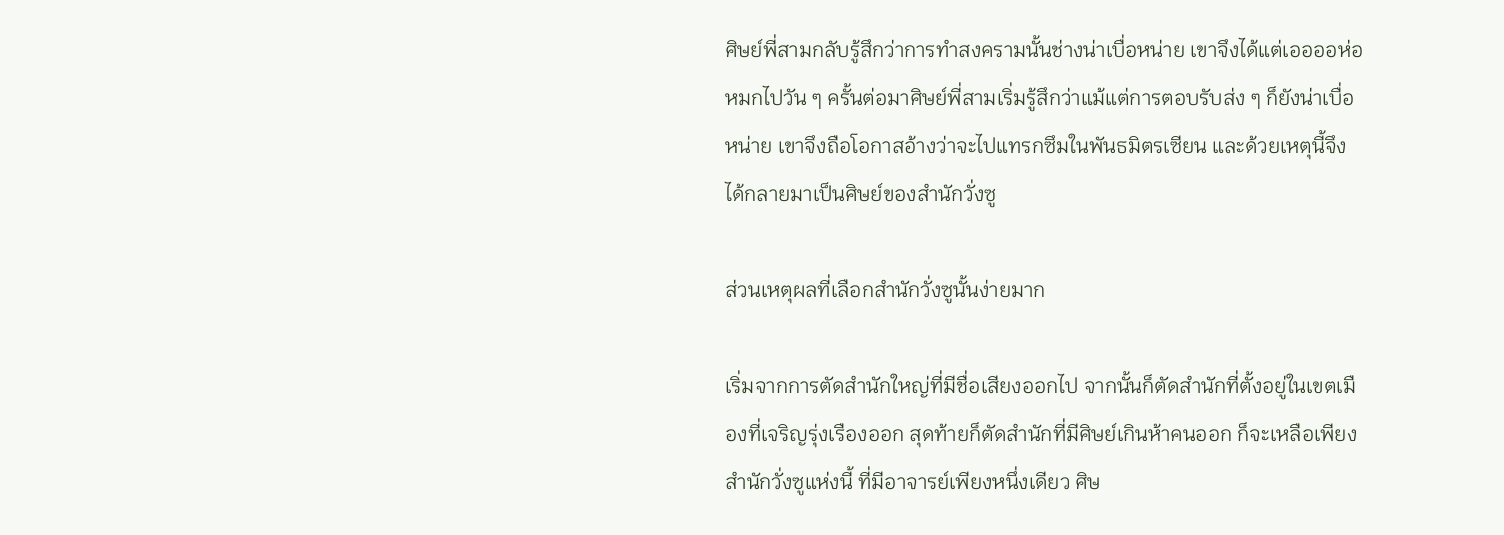ศิษย์พี่สามกลับรู้สึกว่าการทำสงครามนั้นช่างน่าเบื่อหน่าย เขาจึงได้แต่เออออห่อหมกไปวัน ๆ ครั้นต่อมาศิษย์พี่สามเริ่มรู้สึกว่าแม้แต่การตอบรับส่ง ๆ ก็ยังน่าเบื่อหน่าย เขาจึงถือโอกาสอ้างว่าจะไปแทรกซึมในพันธมิตรเซียน และด้วยเหตุนี้จึงได้กลายมาเป็นศิษย์ของสำนักวั่งซู

ส่วนเหตุผลที่เลือกสำนักวั่งซูนั้นง่ายมาก

เริ่มจากการตัดสำนักใหญ่ที่มีชื่อเสียงออกไป จากนั้นก็ตัดสำนักที่ตั้งอยู่ในเขตเมืองที่เจริญรุ่งเรืองออก สุดท้ายก็ตัดสำนักที่มีศิษย์เกินห้าคนออก ก็จะเหลือเพียงสำนักวั่งซูแห่งนี้ ที่มีอาจารย์เพียงหนึ่งเดียว ศิษ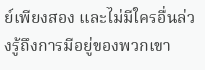ย์เพียงสอง และไม่มีใครอื่นล่วงรู้ถึงการมีอยู่ของพวกเขา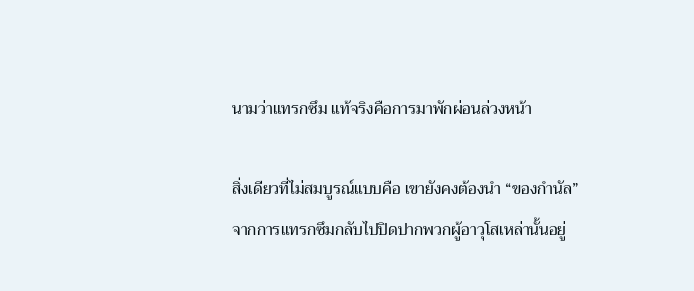นามว่าแทรกซึม แท้จริงคือการมาพักผ่อนล่วงหน้า

สิ่งเดียวที่ไม่สมบูรณ์แบบคือ เขายังคงต้องนำ “ของกำนัล” จากการแทรกซึมกลับไปปิดปากพวกผู้อาวุโสเหล่านั้นอยู่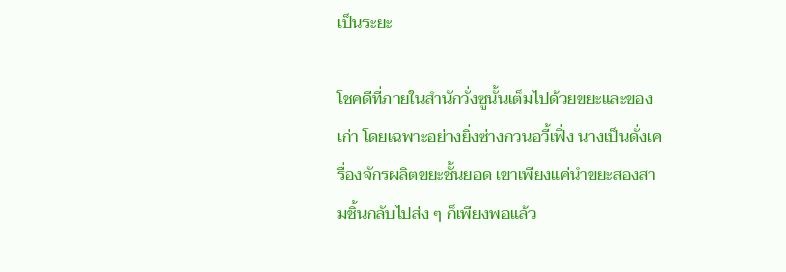เป็นระยะ

โชคดีที่ภายในสำนักวั่งซูนั้นเต็มไปด้วยขยะและของเก่า โดยเฉพาะอย่างยิ่งซ่างกวนอวี้เฟิ่ง นางเป็นดั่งเครื่องจักรผลิตขยะชั้นยอด เขาเพียงแค่นำขยะสองสามชิ้นกลับไปส่ง ๆ ก็เพียงพอแล้ว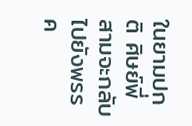ในยามปกติ ศิษย์พี่สามจะกลับไปยังพรรค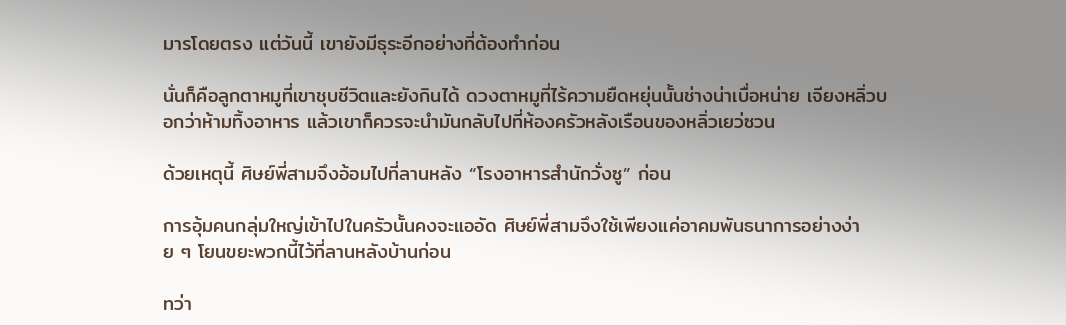มารโดยตรง แต่วันนี้ เขายังมีธุระอีกอย่างที่ต้องทำก่อน

นั่นก็คือลูกตาหมูที่เขาชุบชีวิตและยังกินได้ ดวงตาหมูที่ไร้ความยืดหยุ่นนั้นช่างน่าเบื่อหน่าย เจียงหลิ่วบอกว่าห้ามทิ้งอาหาร แล้วเขาก็ควรจะนำมันกลับไปที่ห้องครัวหลังเรือนของหลิ่วเยว่ซวน

ด้วยเหตุนี้ ศิษย์พี่สามจึงอ้อมไปที่ลานหลัง “โรงอาหารสำนักวั่งซู” ก่อน

การอุ้มคนกลุ่มใหญ่เข้าไปในครัวนั้นคงจะแออัด ศิษย์พี่สามจึงใช้เพียงแค่อาคมพันธนาการอย่างง่าย ๆ โยนขยะพวกนี้ไว้ที่ลานหลังบ้านก่อน

ทว่า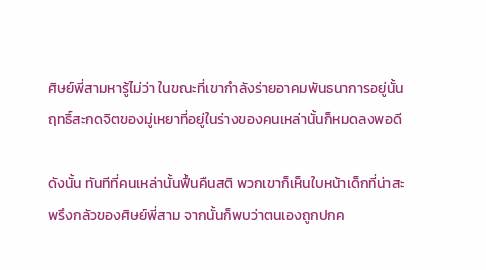ศิษย์พี่สามหารู้ไม่ว่า ในขณะที่เขากำลังร่ายอาคมพันธนาการอยู่นั้น ฤทธิ์สะกดจิตของมู่เหยาที่อยู่ในร่างของคนเหล่านั้นก็หมดลงพอดี

ดังนั้น ทันทีที่คนเหล่านั้นฟื้นคืนสติ พวกเขาก็เห็นใบหน้าเด็กที่น่าสะพรึงกลัวของศิษย์พี่สาม จากนั้นก็พบว่าตนเองถูกปกค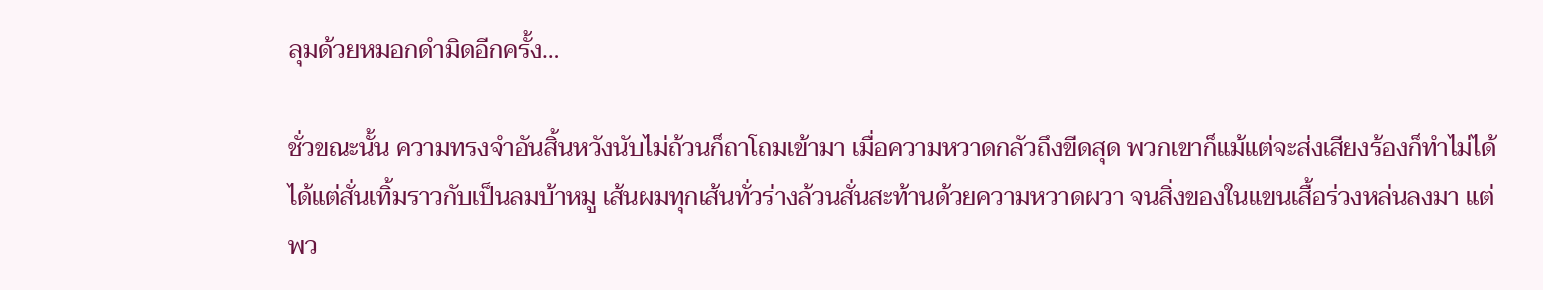ลุมด้วยหมอกดำมิดอีกครั้ง…

ชั่วขณะนั้น ความทรงจำอันสิ้นหวังนับไม่ถ้วนก็ถาโถมเข้ามา เมื่อความหวาดกลัวถึงขีดสุด พวกเขาก็แม้แต่จะส่งเสียงร้องก็ทำไม่ได้ ได้แต่สั่นเทิ้มราวกับเป็นลมบ้าหมู เส้นผมทุกเส้นทั่วร่างล้วนสั่นสะท้านด้วยความหวาดผวา จนสิ่งของในแขนเสื้อร่วงหล่นลงมา แต่พว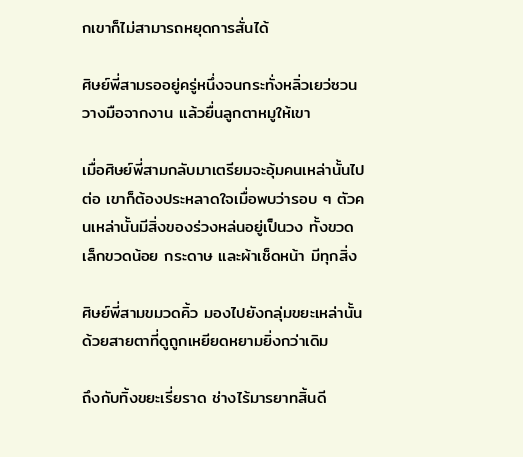กเขาก็ไม่สามารถหยุดการสั่นได้

ศิษย์พี่สามรออยู่ครู่หนึ่งจนกระทั่งหลิ่วเยว่ซวนวางมือจากงาน แล้วยื่นลูกตาหมูให้เขา

เมื่อศิษย์พี่สามกลับมาเตรียมจะอุ้มคนเหล่านั้นไปต่อ เขาก็ต้องประหลาดใจเมื่อพบว่ารอบ ๆ ตัวคนเหล่านั้นมีสิ่งของร่วงหล่นอยู่เป็นวง ทั้งขวดเล็กขวดน้อย กระดาษ และผ้าเช็ดหน้า มีทุกสิ่ง

ศิษย์พี่สามขมวดคิ้ว มองไปยังกลุ่มขยะเหล่านั้นด้วยสายตาที่ดูถูกเหยียดหยามยิ่งกว่าเดิม

ถึงกับทิ้งขยะเรี่ยราด ช่างไร้มารยาทสิ้นดี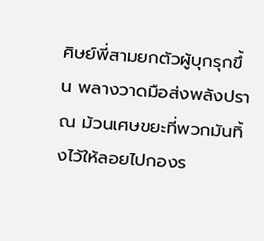ศิษย์พี่สามยกตัวผู้บุกรุกขึ้น พลางวาดมือส่งพลังปราณ ม้วนเศษขยะที่พวกมันทิ้งไว้ให้ลอยไปกองร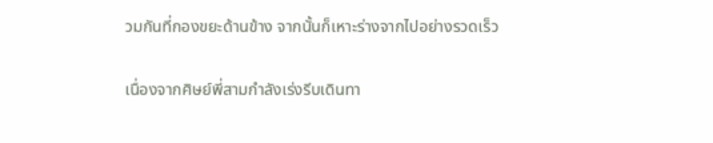วมกันที่กองขยะด้านข้าง จากนั้นก็เหาะร่างจากไปอย่างรวดเร็ว

เนื่องจากศิษย์พี่สามกำลังเร่งรีบเดินทา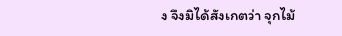ง จึงมิได้สังเกตว่า จุกไม้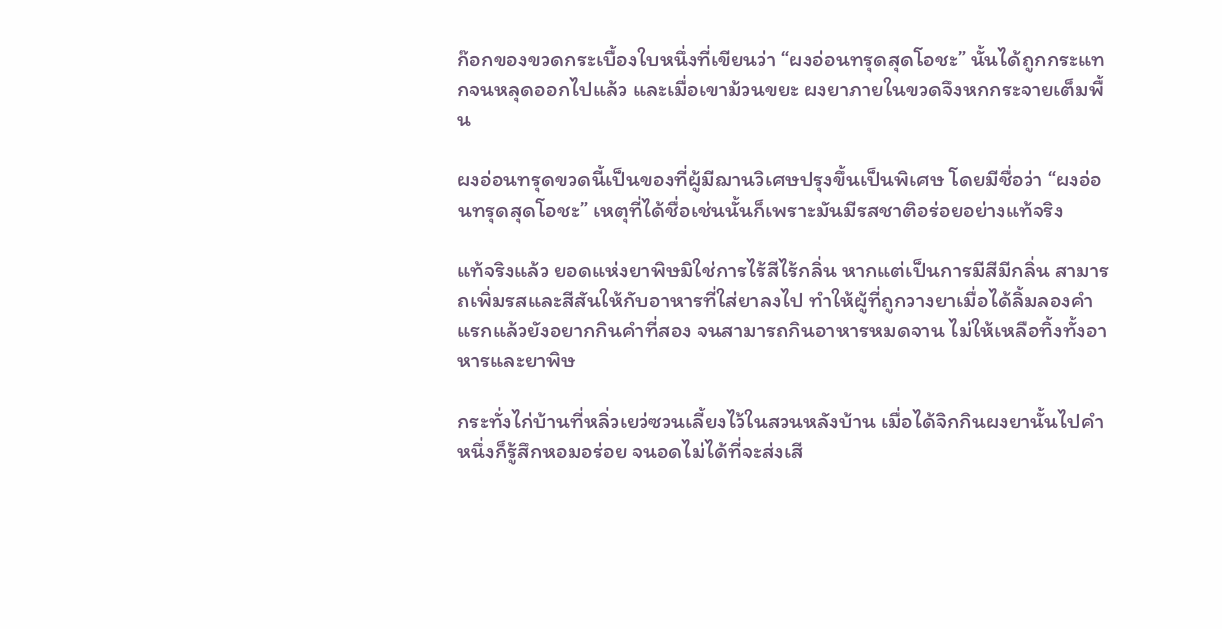ก๊อกของขวดกระเบื้องใบหนึ่งที่เขียนว่า “ผงอ่อนทรุดสุดโอชะ” นั้นได้ถูกกระแทกจนหลุดออกไปแล้ว และเมื่อเขาม้วนขยะ ผงยาภายในขวดจึงหกกระจายเต็มพื้น

ผงอ่อนทรุดขวดนี้เป็นของที่ผู้มีฌานวิเศษปรุงขึ้นเป็นพิเศษ โดยมีชื่อว่า “ผงอ่อนทรุดสุดโอชะ” เหตุที่ได้ชื่อเช่นนั้นก็เพราะมันมีรสชาติอร่อยอย่างแท้จริง

แท้จริงแล้ว ยอดแห่งยาพิษมิใช่การไร้สีไร้กลิ่น หากแต่เป็นการมีสีมีกลิ่น สามารถเพิ่มรสและสีสันให้กับอาหารที่ใส่ยาลงไป ทำให้ผู้ที่ถูกวางยาเมื่อได้ลิ้มลองคำแรกแล้วยังอยากกินคำที่สอง จนสามารถกินอาหารหมดจาน ไม่ให้เหลือทิ้งทั้งอาหารและยาพิษ

กระทั่งไก่บ้านที่หลิ่วเยว่ซวนเลี้ยงไว้ในสวนหลังบ้าน เมื่อได้จิกกินผงยานั้นไปคำหนึ่งก็รู้สึกหอมอร่อย จนอดไม่ได้ที่จะส่งเสี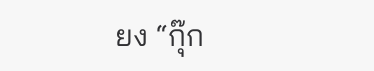ยง “กุ๊ก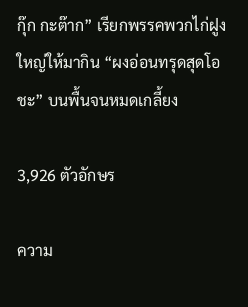กุ๊ก กะต๊าก” เรียกพรรคพวกไก่ฝูงใหญ่ให้มากิน “ผงอ่อนทรุดสุดโอชะ” บนพื้นจนหมดเกลี้ยง

3,926 ตัวอักษร

ความ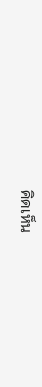คิดเห็น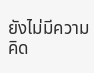ยังไม่มีความคิด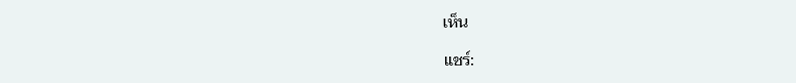เห็น

แชร์: